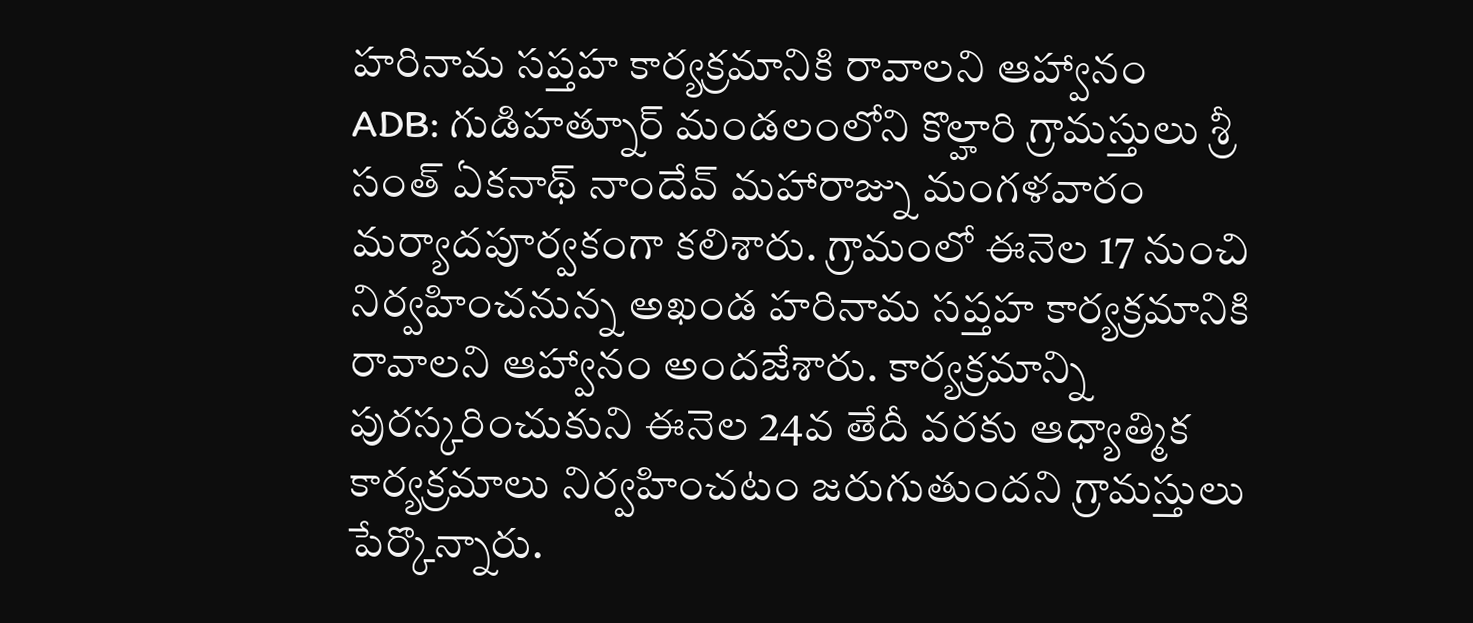హరినామ సప్తహ కార్యక్రమానికి రావాలని ఆహ్వానం
ADB: గుడిహత్నూర్ మండలంలోని కొల్హారి గ్రామస్తులు శ్రీ సంత్ ఏకనాథ్ నాందేవ్ మహారాజ్ను మంగళవారం మర్యాదపూర్వకంగా కలిశారు. గ్రామంలో ఈనెల 17 నుంచి నిర్వహించనున్న అఖండ హరినామ సప్తహ కార్యక్రమానికి రావాలని ఆహ్వానం అందజేశారు. కార్యక్రమాన్ని పురస్కరించుకుని ఈనెల 24వ తేదీ వరకు ఆధ్యాత్మిక కార్యక్రమాలు నిర్వహించటం జరుగుతుందని గ్రామస్తులు పేర్కొన్నారు.